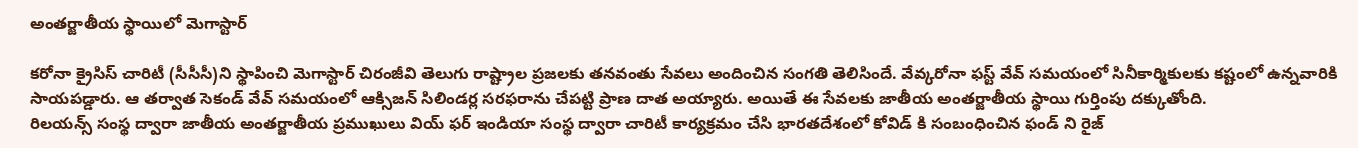అంతర్జాతీయ స్థాయిలో మెగాస్టార్

కరోనా క్రైసిస్ చారిటీ (సీసీసీ)ని స్థాపించి మెగాస్టార్ చిరంజీవి తెలుగు రాష్ట్రాల ప్రజలకు తనవంతు సేవలు అందించిన సంగతి తెలిసిందే. వేవ్కరోనా ఫస్ట్ వేవ్ సమయంలో సినీకార్మికులకు కష్టంలో ఉన్నవారికి సాయపడ్డారు. ఆ తర్వాత సెకండ్ వేవ్ సమయంలో ఆక్సిజన్ సిలిండర్ల సరఫరాను చేపట్టి ప్రాణ దాత అయ్యారు. అయితే ఈ సేవలకు జాతీయ అంతర్జాతీయ స్థాయి గుర్తింపు దక్కుతోంది.
రిలయన్స్ సంస్థ ద్వారా జాతీయ అంతర్జాతీయ ప్రముఖులు వియ్ ఫర్ ఇండియా సంస్థ ద్వారా చారిటీ కార్యక్రమం చేసి భారతదేశంలో కోవిడ్ కి సంబంధించిన ఫండ్ ని రైజ్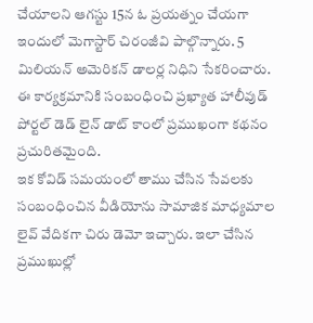చేయాలని ఆగస్టు 15న ఓ ప్రయత్నం చేయగా ఇందులో మెగాస్టార్ చిరంజీవి పాల్గొన్నారు. 5 మిలియన్ అమెరికన్ డాలర్ల నిధిని సేకరించారు. ఈ కార్యక్రమానికి సంబంధించి ప్రఖ్యాత హాలీవుడ్ పోర్టల్ డెడ్ లైన్ డాట్ కాంలో ప్రముఖంగా కథనం ప్రచురితమైంది.
ఇక కోవిడ్ సమయంలో తాము చేసిన సేవలకు సంబంధించిన వీడియోను సామాజిక మాధ్యమాల లైవ్ వేదికగా చిరు డెమో ఇచ్చారు. ఇలా చేసిన ప్రముఖుల్లో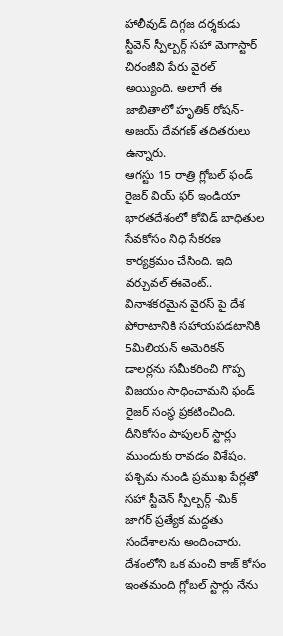హాలీవుడ్ దిగ్గజ దర్శకుడు స్టీవెన్ స్పీల్బర్గ్ సహా మెగాస్టార్ చిరంజీవి పేరు వైరల్ అయ్యింది. అలాగే ఈ జాబితాలో హృతిక్ రోషన్- అజయ్ దేవగణ్ తదితరులు ఉన్నారు.
ఆగస్టు 15 రాత్రి గ్లోబల్ ఫండ్ రైజర్ వియ్ ఫర్ ఇండియా భారతదేశంలో కోవిడ్ బాధితుల సేవకోసం నిధి సేకరణ కార్యక్రమం చేసింది. ఇది వర్చువల్ ఈవెంట్.. వినాశకరమైన వైరస్ పై దేశ పోరాటానికి సహాయపడటానికి 5మిలియన్ అమెరికన్ డాలర్లను సమీకరించి గొప్ప విజయం సాధించామని ఫండ్ రైజర్ సంస్థ ప్రకటించింది. దీనికోసం పాపులర్ స్టార్లు ముందుకు రావడం విశేషం. పశ్చిమ నుండి ప్రముఖ పేర్లతో సహా స్టీవెన్ స్పీల్బర్గ్ -మిక్ జాగర్ ప్రత్యేక మద్దతు సందేశాలను అందించారు. దేశంలోని ఒక మంచి కాజ్ కోసం ఇంతమంది గ్లోబల్ స్టార్లు నేను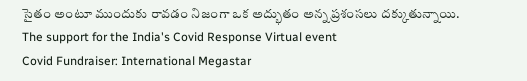సైతం అంటూ ముందుకు రావడం నిజంగా ఒక అద్భుతం అన్న ప్రశంసలు దక్కుతున్నాయి.
The support for the India's Covid Response Virtual event
Covid Fundraiser: International Megastar